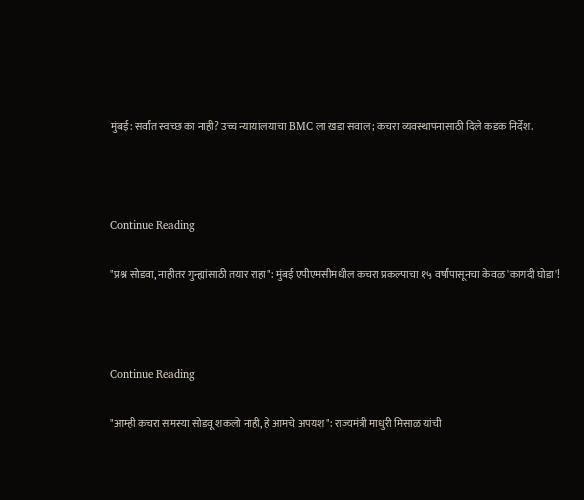मुंबई: सर्वांत स्वच्छ का नाही? उच्च न्यायालयाचा BMC ला खडा सवाल; कचरा व्यवस्थापनासाठी दिले कडक निर्देश.



Continue Reading

"प्रश्न सोडवा, नाहीतर गुन्ह्यांसाठी तयार राहा": मुंबई एपीएमसीमधील कचरा प्रकल्पाचा १५ वर्षांपासूनचा केवळ 'कागदी घोडा'!



Continue Reading

"आम्ही कचरा समस्या सोडवू शकलो नाही, हे आमचे अपयश": राज्यमंत्री माधुरी मिसाळ यांची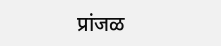प्रांजळ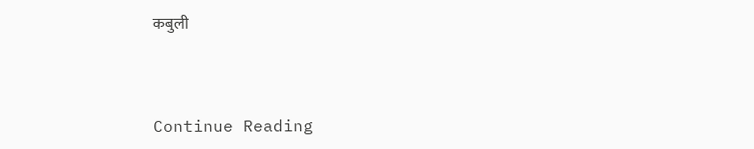कबुली



Continue Reading